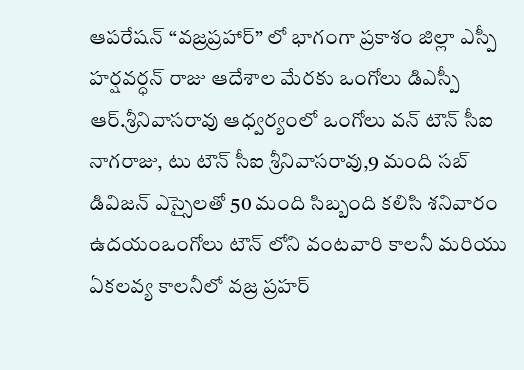ఆపరేషన్ “వజ్రప్రహార్” లో భాగంగా ప్రకాశం జిల్లా ఎస్పీ హర్షవర్ధన్ రాజు ఆదేశాల మేరకు ఒంగోలు డిఎస్పీ ఆర్.శ్రీనివాసరావు ఆధ్వర్యంలో ఒంగోలు వన్ టౌన్ సీఐ నాగరాజు, టు టౌన్ సీఐ శ్రీనివాసరావు,9 మంది సబ్ డివిజన్ ఎస్సైలతో 50 మంది సిబ్బంది కలిసి శనివారం ఉదయంఒంగోలు టౌన్ లోని వంటవారి కాలనీ మరియు ఏకలవ్య కాలనీలో వజ్ర ప్రహర్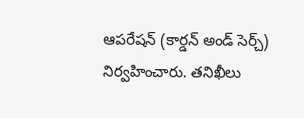ఆపరేషన్ (కార్డన్ అండ్ సెర్చ్) నిర్వహించారు. తనిఖీలు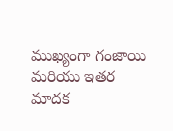ముఖ్యంగా గంజాయి మరియు ఇతర మాదక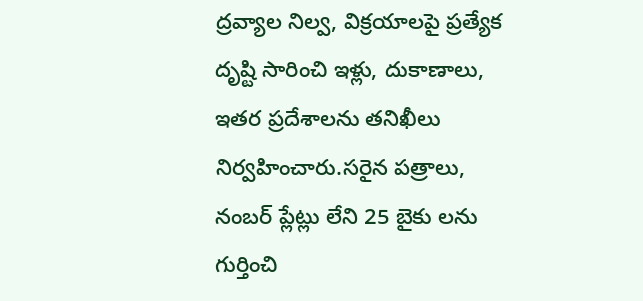ద్రవ్యాల నిల్వ, విక్రయాలపై ప్రత్యేక దృష్టి సారించి ఇళ్లు, దుకాణాలు, ఇతర ప్రదేశాలను తనిఖీలు నిర్వహించారు.సరైన పత్రాలు, నంబర్ ప్లేట్లు లేని 25 బైకు లను గుర్తించి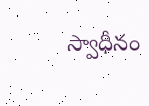స్వాధీనం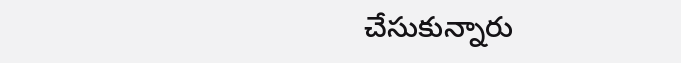చేసుకున్నారు